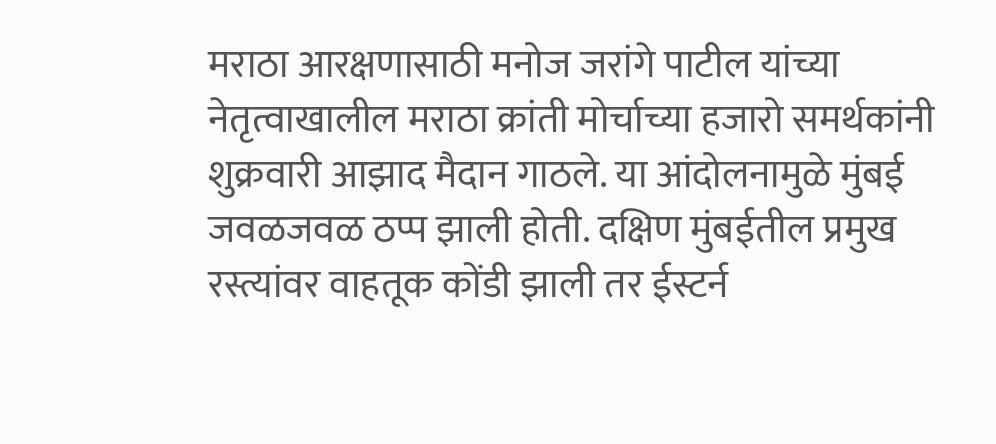मराठा आरक्षणासाठी मनोज जरांगे पाटील यांच्या नेतृत्वाखालील मराठा क्रांती मोर्चाच्या हजारो समर्थकांनी शुक्रवारी आझाद मैदान गाठले. या आंदोलनामुळे मुंबई जवळजवळ ठप्प झाली होती. दक्षिण मुंबईतील प्रमुख रस्त्यांवर वाहतूक कोंडी झाली तर ईस्टर्न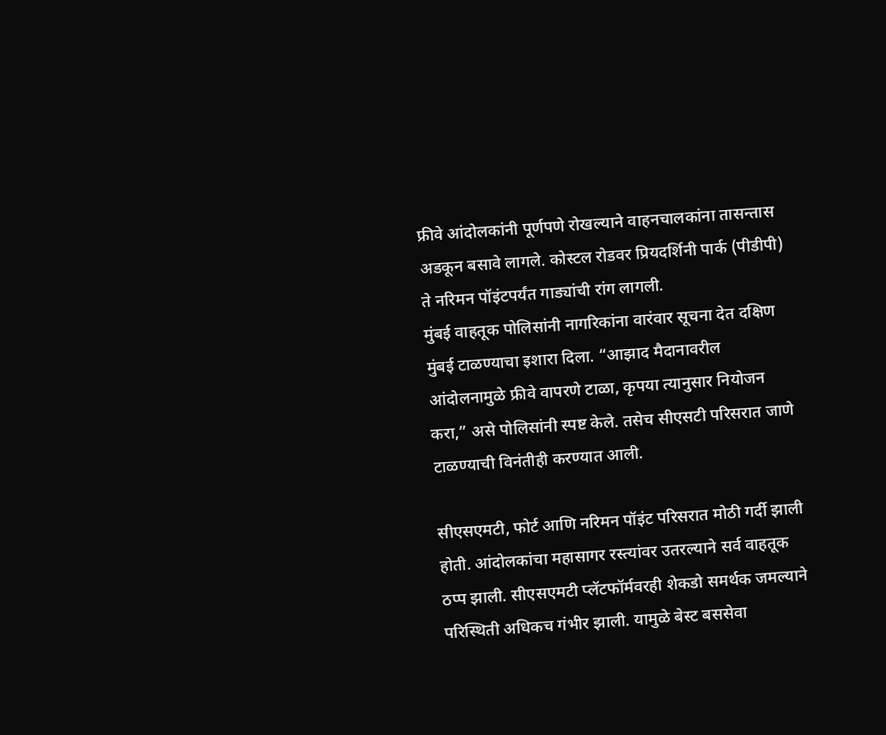फ्रीवे आंदोलकांनी पूर्णपणे रोखल्याने वाहनचालकांना तासन्तास अडकून बसावे लागले. कोस्टल रोडवर प्रियदर्शिनी पार्क (पीडीपी) ते नरिमन पॉइंटपर्यंत गाड्यांची रांग लागली.
मुंबई वाहतूक पोलिसांनी नागरिकांना वारंवार सूचना देत दक्षिण मुंबई टाळण्याचा इशारा दिला. “आझाद मैदानावरील आंदोलनामुळे फ्रीवे वापरणे टाळा, कृपया त्यानुसार नियोजन करा,” असे पोलिसांनी स्पष्ट केले. तसेच सीएसटी परिसरात जाणे टाळण्याची विनंतीही करण्यात आली.

सीएसएमटी, फोर्ट आणि नरिमन पॉइंट परिसरात मोठी गर्दी झाली होती. आंदोलकांचा महासागर रस्त्यांवर उतरल्याने सर्व वाहतूक ठप्प झाली. सीएसएमटी प्लॅटफॉर्मवरही शेकडो समर्थक जमल्याने परिस्थिती अधिकच गंभीर झाली. यामुळे बेस्ट बससेवा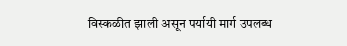विस्कळीत झाली असून पर्यायी मार्ग उपलब्ध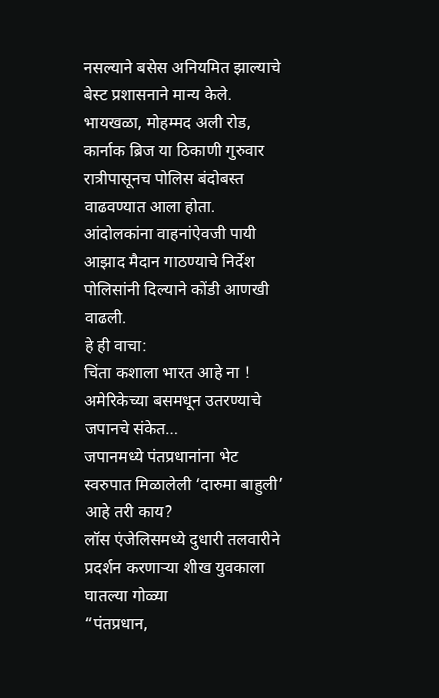नसल्याने बसेस अनियमित झाल्याचे बेस्ट प्रशासनाने मान्य केले.
भायखळा, मोहम्मद अली रोड, कार्नाक ब्रिज या ठिकाणी गुरुवार रात्रीपासूनच पोलिस बंदोबस्त वाढवण्यात आला होता. आंदोलकांना वाहनांऐवजी पायी आझाद मैदान गाठण्याचे निर्देश पोलिसांनी दिल्याने कोंडी आणखी वाढली.
हे ही वाचा:
चिंता कशाला भारत आहे ना ! अमेरिकेच्या बसमधून उतरण्याचे जपानचे संकेत…
जपानमध्ये पंतप्रधानांना भेट स्वरुपात मिळालेली ‘दारुमा बाहुली’ आहे तरी काय?
लॉस एंजेलिसमध्ये दुधारी तलवारीने प्रदर्शन करणाऱ्या शीख युवकाला घातल्या गोळ्या
“पंतप्रधान,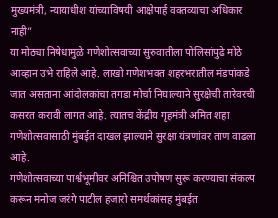मुख्यमंत्री, न्यायाधीश यांच्याविषयी आक्षेपार्ह वक्तव्याचा अधिकार नाही”
या मोठ्या निषेधामुळे गणेशोत्सवाच्या सुरुवातीला पोलिसांपुढे मोठे आव्हान उभे राहिले आहे. लाखो गणेशभक्त शहरभरातील मंडपांकडे जात असताना आंदोलकांचा तगडा मोर्चा निघाल्याने सुरक्षेची तारेवरची कसरत करावी लागत आहे. त्यातच केंद्रीय गृहमंत्री अमित शहा गणेशोत्सवासाठी मुंबईत दाखल झाल्याने सुरक्षा यंत्रणांवर ताण वाढला आहे.
गणेशोत्सवाच्या पार्श्वभूमीवर अनिश्चित उपोषण सुरू करण्याचा संकल्प करून मनोज जरंगे पाटील हजारो समर्थकांसह मुंबईत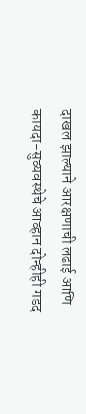दाखल झाल्याने आरक्षणाची लढाई आणि कायदा-सुव्यवस्थेचे आव्हान दोन्हीही गडद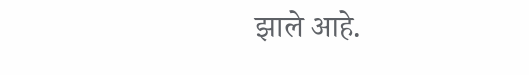झाले आहे.